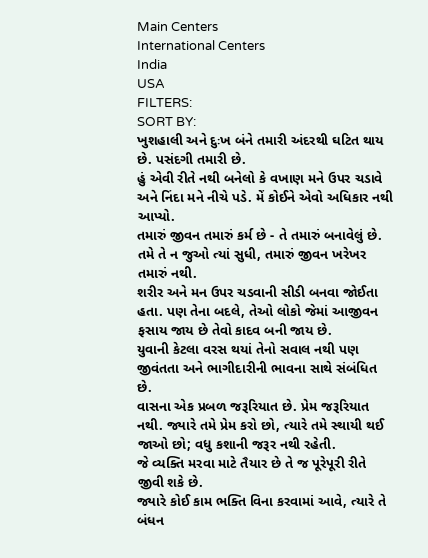Main Centers
International Centers
India
USA
FILTERS:
SORT BY:
ખુશહાલી અને દુઃખ બંને તમારી અંદરથી ઘટિત થાય છે. પસંદગી તમારી છે.
હું એવી રીતે નથી બનેલો કે વખાણ મને ઉપર ચડાવે અને નિંદા મને નીચે પડે. મેં કોઈને એવો અધિકાર નથી આપ્યો.
તમારું જીવન તમારું કર્મ છે - તે તમારું બનાવેલું છે. તમે તે ન જુઓ ત્યાં સુધી, તમારું જીવન ખરેખર તમારું નથી.
શરીર અને મન ઉપર ચડવાની સીડી બનવા જોઈતા હતા. પણ તેના બદલે, તેઓ લોકો જેમાં આજીવન ફસાય જાય છે તેવો કાદવ બની જાય છે.
યુવાની કેટલા વરસ થયાં તેનો સવાલ નથી પણ જીવંતતા અને ભાગીદારીની ભાવના સાથે સંબંધિત છે.
વાસના એક પ્રબળ જરૂરિયાત છે. પ્રેમ જરૂરિયાત નથી. જ્યારે તમે પ્રેમ કરો છો, ત્યારે તમે સ્થાયી થઈ જાઓ છો; વધુ કશાની જરૂર નથી રહેતી.
જે વ્યક્તિ મરવા માટે તૈયાર છે તે જ પૂરેપૂરી રીતે જીવી શકે છે.
જ્યારે કોઈ કામ ભક્તિ વિના કરવામાં આવે, ત્યારે તે બંધન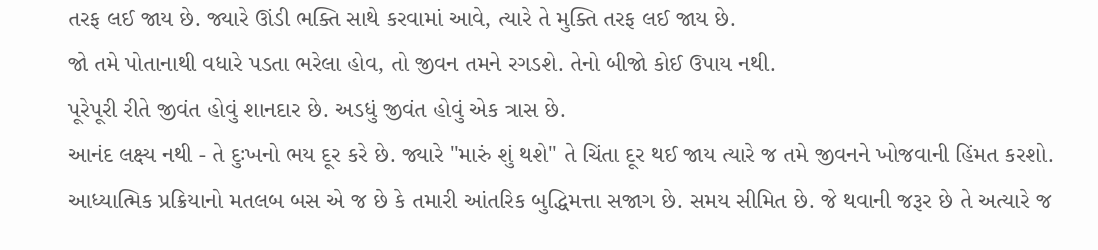તરફ લઈ જાય છે. જ્યારે ઊંડી ભક્તિ સાથે કરવામાં આવે, ત્યારે તે મુક્તિ તરફ લઈ જાય છે.
જો તમે પોતાનાથી વધારે પડતા ભરેલા હોવ, તો જીવન તમને રગડશે. તેનો બીજો કોઈ ઉપાય નથી.
પૂરેપૂરી રીતે જીવંત હોવું શાનદાર છે. અડધું જીવંત હોવું એક ત્રાસ છે.
આનંદ લક્ષ્ય નથી - તે દુઃખનો ભય દૂર કરે છે. જ્યારે "મારું શું થશે" તે ચિંતા દૂર થઈ જાય ત્યારે જ તમે જીવનને ખોજવાની હિંમત કરશો.
આધ્યાત્મિક પ્રક્રિયાનો મતલબ બસ એ જ છે કે તમારી આંતરિક બુદ્ધિમત્તા સજાગ છે. સમય સીમિત છે. જે થવાની જરૂર છે તે અત્યારે જ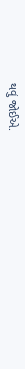થવું જોઈએ.